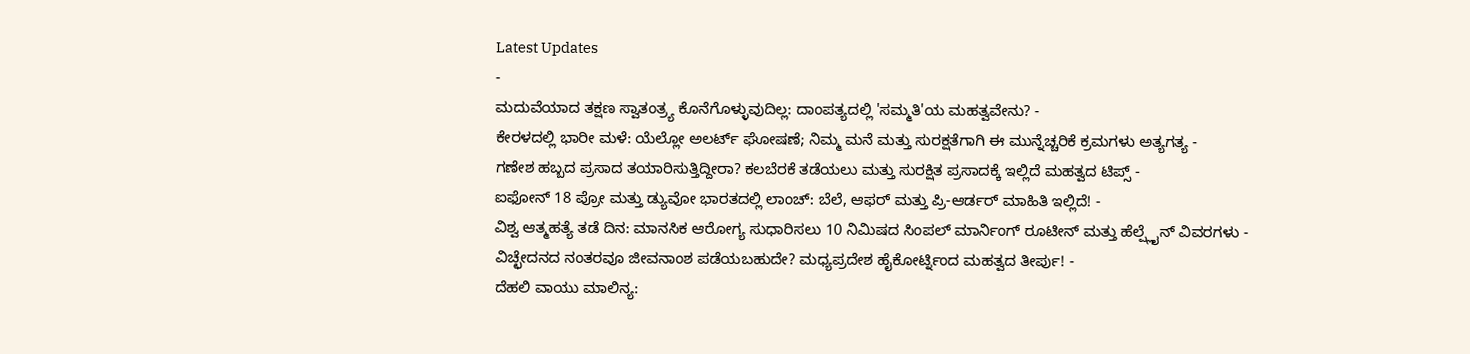Latest Updates
-
ಮದುವೆಯಾದ ತಕ್ಷಣ ಸ್ವಾತಂತ್ರ್ಯ ಕೊನೆಗೊಳ್ಳುವುದಿಲ್ಲ: ದಾಂಪತ್ಯದಲ್ಲಿ 'ಸಮ್ಮತಿ'ಯ ಮಹತ್ವವೇನು? -
ಕೇರಳದಲ್ಲಿ ಭಾರೀ ಮಳೆ: ಯೆಲ್ಲೋ ಅಲರ್ಟ್ ಘೋಷಣೆ; ನಿಮ್ಮ ಮನೆ ಮತ್ತು ಸುರಕ್ಷತೆಗಾಗಿ ಈ ಮುನ್ನೆಚ್ಚರಿಕೆ ಕ್ರಮಗಳು ಅತ್ಯಗತ್ಯ -
ಗಣೇಶ ಹಬ್ಬದ ಪ್ರಸಾದ ತಯಾರಿಸುತ್ತಿದ್ದೀರಾ? ಕಲಬೆರಕೆ ತಡೆಯಲು ಮತ್ತು ಸುರಕ್ಷಿತ ಪ್ರಸಾದಕ್ಕೆ ಇಲ್ಲಿದೆ ಮಹತ್ವದ ಟಿಪ್ಸ್ -
ಐಫೋನ್ 18 ಪ್ರೋ ಮತ್ತು ಡ್ಯುವೋ ಭಾರತದಲ್ಲಿ ಲಾಂಚ್: ಬೆಲೆ, ಆಫರ್ ಮತ್ತು ಪ್ರಿ-ಆರ್ಡರ್ ಮಾಹಿತಿ ಇಲ್ಲಿದೆ! -
ವಿಶ್ವ ಆತ್ಮಹತ್ಯೆ ತಡೆ ದಿನ: ಮಾನಸಿಕ ಆರೋಗ್ಯ ಸುಧಾರಿಸಲು 10 ನಿಮಿಷದ ಸಿಂಪಲ್ ಮಾರ್ನಿಂಗ್ ರೂಟೀನ್ ಮತ್ತು ಹೆಲ್ಪ್ಲೈನ್ ವಿವರಗಳು -
ವಿಚ್ಛೇದನದ ನಂತರವೂ ಜೀವನಾಂಶ ಪಡೆಯಬಹುದೇ? ಮಧ್ಯಪ್ರದೇಶ ಹೈಕೋರ್ಟ್ನಿಂದ ಮಹತ್ವದ ತೀರ್ಪು! -
ದೆಹಲಿ ವಾಯು ಮಾಲಿನ್ಯ: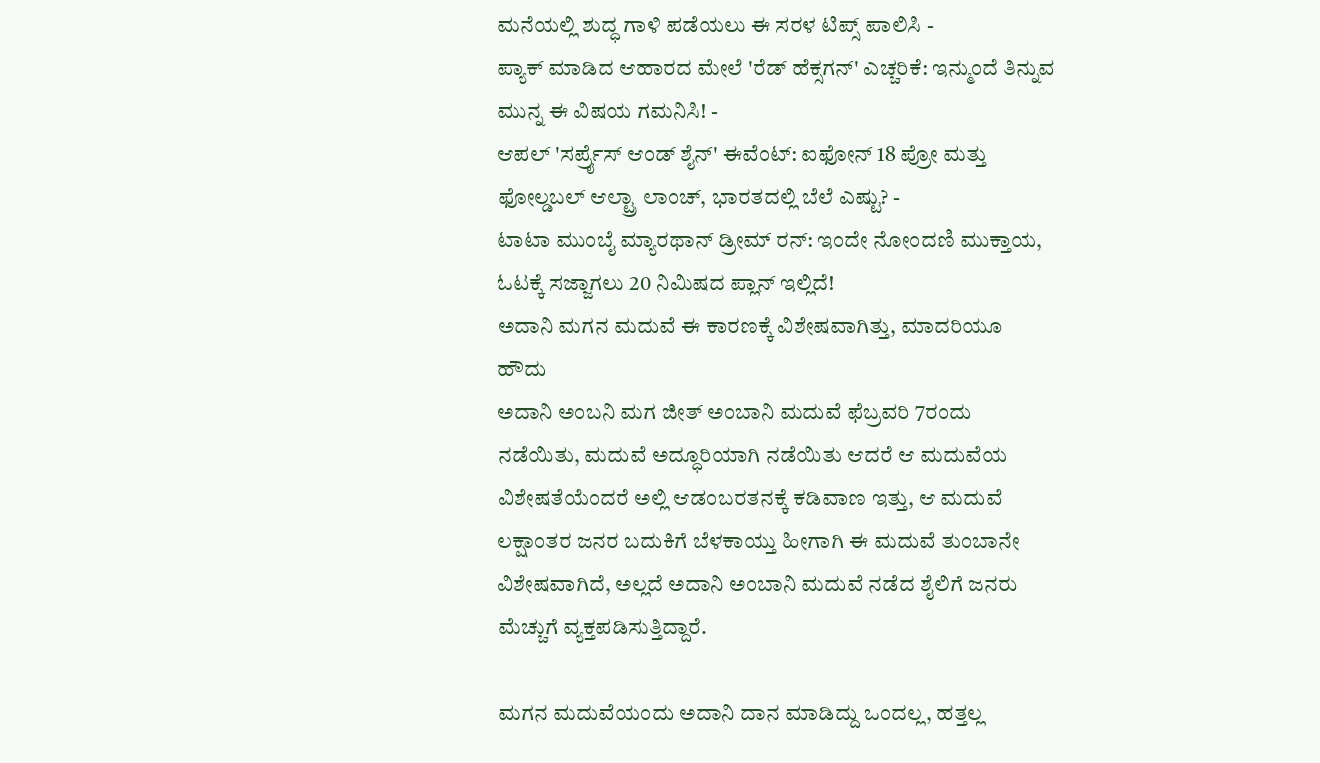ಮನೆಯಲ್ಲಿ ಶುದ್ಧ ಗಾಳಿ ಪಡೆಯಲು ಈ ಸರಳ ಟಿಪ್ಸ್ ಪಾಲಿಸಿ -
ಪ್ಯಾಕ್ ಮಾಡಿದ ಆಹಾರದ ಮೇಲೆ 'ರೆಡ್ ಹೆಕ್ಸಗನ್' ಎಚ್ಚರಿಕೆ: ಇನ್ಮುಂದೆ ತಿನ್ನುವ ಮುನ್ನ ಈ ವಿಷಯ ಗಮನಿಸಿ! -
ಆಪಲ್ 'ಸರ್ಪ್ರೈಸ್ ಆಂಡ್ ಶೈನ್' ಈವೆಂಟ್: ಐಫೋನ್ 18 ಪ್ರೋ ಮತ್ತು ಫೋಲ್ಡಬಲ್ ಆಲ್ಟ್ರಾ ಲಾಂಚ್, ಭಾರತದಲ್ಲಿ ಬೆಲೆ ಎಷ್ಟು? -
ಟಾಟಾ ಮುಂಬೈ ಮ್ಯಾರಥಾನ್ ಡ್ರೀಮ್ ರನ್: ಇಂದೇ ನೋಂದಣಿ ಮುಕ್ತಾಯ, ಓಟಕ್ಕೆ ಸಜ್ಜಾಗಲು 20 ನಿಮಿಷದ ಪ್ಲಾನ್ ಇಲ್ಲಿದೆ!
ಅದಾನಿ ಮಗನ ಮದುವೆ ಈ ಕಾರಣಕ್ಕೆ ವಿಶೇಷವಾಗಿತ್ತು, ಮಾದರಿಯೂ ಹೌದು
ಅದಾನಿ ಅಂಬನಿ ಮಗ ಜೀತ್ ಅಂಬಾನಿ ಮದುವೆ ಫೆಬ್ರವರಿ 7ರಂದು ನಡೆಯಿತು, ಮದುವೆ ಅದ್ಧೂರಿಯಾಗಿ ನಡೆಯಿತು ಆದರೆ ಆ ಮದುವೆಯ ವಿಶೇಷತೆಯೆಂದರೆ ಅಲ್ಲಿ ಆಡಂಬರತನಕ್ಕೆ ಕಡಿವಾಣ ಇತ್ತು, ಆ ಮದುವೆ ಲಕ್ಷಾಂತರ ಜನರ ಬದುಕಿಗೆ ಬೆಳಕಾಯ್ತು ಹೀಗಾಗಿ ಈ ಮದುವೆ ತುಂಬಾನೇ ವಿಶೇಷವಾಗಿದೆ, ಅಲ್ಲದೆ ಅದಾನಿ ಅಂಬಾನಿ ಮದುವೆ ನಡೆದ ಶೈಲಿಗೆ ಜನರು ಮೆಚ್ಚುಗೆ ವ್ಯಕ್ತಪಡಿಸುತ್ತಿದ್ದಾರೆ.

ಮಗನ ಮದುವೆಯಂದು ಅದಾನಿ ದಾನ ಮಾಡಿದ್ದು ಒಂದಲ್ಲ, ಹತ್ತಲ್ಲ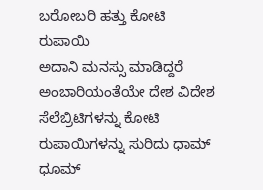ಬರೋಬರಿ ಹತ್ತು ಕೋಟಿ ರುಪಾಯಿ
ಅದಾನಿ ಮನಸ್ಸು ಮಾಡಿದ್ದರೆ ಅಂಬಾರಿಯಂತೆಯೇ ದೇಶ ವಿದೇಶ ಸೆಲೆಬ್ರಿಟಿಗಳನ್ನು ಕೋಟಿ ರುಪಾಯಿಗಳನ್ನು ಸುರಿದು ಧಾಮ್ ಧೂಮ್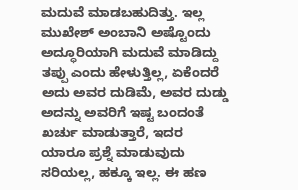ಮದುವೆ ಮಾಡಬಹುದಿತ್ತು. ಇಲ್ಲ ಮುಖೇಶ್ ಅಂಬಾನಿ ಅಷ್ಟೊಂದು ಅದ್ಧೂರಿಯಾಗಿ ಮದುವೆ ಮಾಡಿದ್ದು ತಪ್ಪು ಎಂದು ಹೇಳುತ್ತಿಲ್ಲ, ಏಕೆಂದರೆ ಅದು ಅವರ ದುಡಿಮೆ, ಅವರ ದುಡ್ಡು ಅದನ್ನು ಅವರಿಗೆ ಇಷ್ಟ ಬಂದಂತೆ ಖರ್ಚು ಮಾಡುತ್ತಾರೆ, ಇದರ ಯಾರೂ ಪ್ರಶ್ನೆ ಮಾಡುವುದು ಸರಿಯಲ್ಲ, ಹಕ್ಕೂ ಇಲ್ಲ. ಈ ಹಣ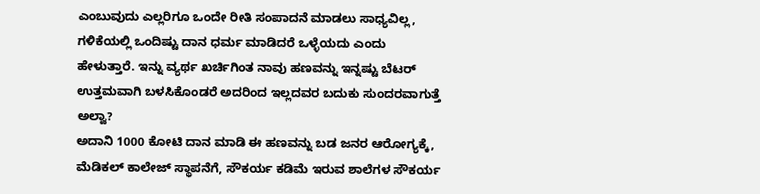ಎಂಬುವುದು ಎಲ್ಲರಿಗೂ ಒಂದೇ ರೀತಿ ಸಂಪಾದನೆ ಮಾಡಲು ಸಾಧ್ಯವಿಲ್ಲ, ಗಳಿಕೆಯಲ್ಲಿ ಒಂದಿಷ್ಟು ದಾನ ಧರ್ಮ ಮಾಡಿದರೆ ಒಳ್ಳೆಯದು ಎಂದು ಹೇಳುತ್ತಾರೆ. ಇನ್ನು ವ್ಯರ್ಥ ಖರ್ಚಿಗಿಂತ ನಾವು ಹಣವನ್ನು ಇನ್ನಷ್ಟು ಬೆಟರ್ ಉತ್ತಮವಾಗಿ ಬಳಸಿಕೊಂಡರೆ ಅದರಿಂದ ಇಲ್ಲದವರ ಬದುಕು ಸುಂದರವಾಗುತ್ತೆ ಅಲ್ವಾ?
ಅದಾನಿ 1000 ಕೋಟಿ ದಾನ ಮಾಡಿ ಈ ಹಣವನ್ನು ಬಡ ಜನರ ಆರೋಗ್ಯಕ್ಕೆ, ಮೆಡಿಕಲ್ ಕಾಲೇಜ್ ಸ್ಥಾಪನೆಗೆ, ಸೌಕರ್ಯ ಕಡಿಮೆ ಇರುವ ಶಾಲೆಗಳ ಸೌಕರ್ಯ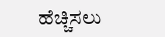ಹೆಚ್ಚಿಸಲು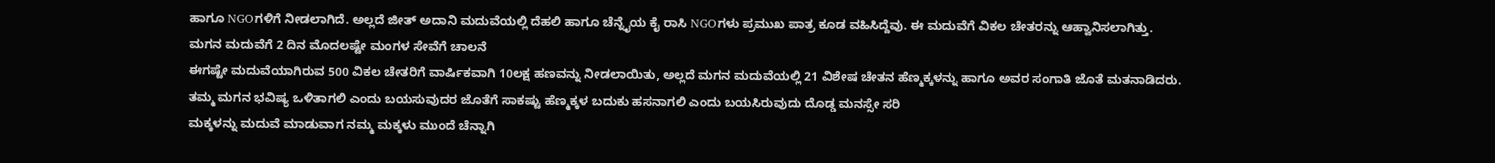ಹಾಗೂ NGOಗಳಿಗೆ ನೀಡಲಾಗಿದೆ. ಅಲ್ಲದೆ ಜೀತ್ ಅದಾನಿ ಮದುವೆಯಲ್ಲಿ ದೆಹಲಿ ಹಾಗೂ ಚೆನ್ನೈಯ ಕೈ ರಾಸಿ NGOಗಳು ಪ್ರಮುಖ ಪಾತ್ರ ಕೂಡ ವಹಿಸಿದ್ದೆವು. ಈ ಮದುವೆಗೆ ವಿಕಲ ಚೇತರನ್ನು ಆಹ್ವಾನಿಸಲಾಗಿತ್ತು.
ಮಗನ ಮದುವೆಗೆ 2 ದಿನ ಮೊದಲಷ್ಟೇ ಮಂಗಳ ಸೇವೆಗೆ ಚಾಲನೆ
ಈಗಷ್ಟೇ ಮದುವೆಯಾಗಿರುವ 500 ವಿಕಲ ಚೇತರಿಗೆ ವಾರ್ಷಿಕವಾಗಿ 10ಲಕ್ಷ ಹಣವನ್ನು ನೀಡಲಾಯಿತು, ಅಲ್ಲದೆ ಮಗನ ಮದುವೆಯಲ್ಲಿ 21 ವಿಶೇಷ ಚೇತನ ಹೆಣ್ಮಕ್ಕಳನ್ನು ಹಾಗೂ ಅವರ ಸಂಗಾತಿ ಜೊತೆ ಮತನಾಡಿದರು.
ತಮ್ಮ ಮಗನ ಭವಿಷ್ಯ ಒಳಿತಾಗಲಿ ಎಂದು ಬಯಸುವುದರ ಜೊತೆಗೆ ಸಾಕಷ್ಟು ಹೆಣ್ಮಕ್ಕಳ ಬದುಕು ಹಸನಾಗಲಿ ಎಂದು ಬಯಸಿರುವುದು ದೊಡ್ಡ ಮನಸ್ಸೇ ಸರಿ
ಮಕ್ಕಳನ್ನು ಮದುವೆ ಮಾಡುವಾಗ ನಮ್ಮ ಮಕ್ಕಳು ಮುಂದೆ ಚೆನ್ನಾಗಿ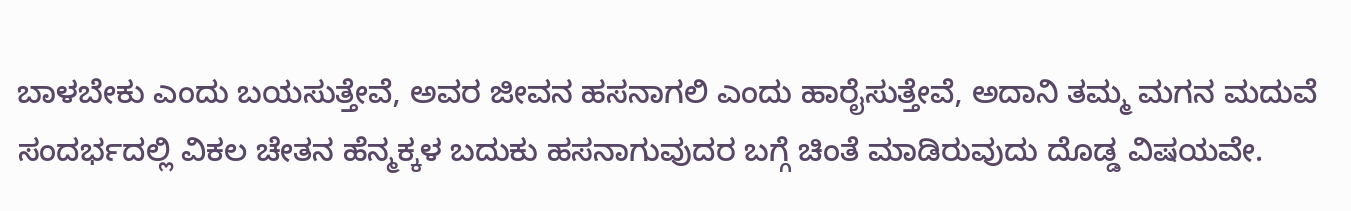ಬಾಳಬೇಕು ಎಂದು ಬಯಸುತ್ತೇವೆ, ಅವರ ಜೀವನ ಹಸನಾಗಲಿ ಎಂದು ಹಾರೈಸುತ್ತೇವೆ, ಅದಾನಿ ತಮ್ಮ ಮಗನ ಮದುವೆ ಸಂದರ್ಭದಲ್ಲಿ ವಿಕಲ ಚೇತನ ಹೆನ್ಮಕ್ಕಳ ಬದುಕು ಹಸನಾಗುವುದರ ಬಗ್ಗೆ ಚಿಂತೆ ಮಾಡಿರುವುದು ದೊಡ್ಡ ವಿಷಯವೇ.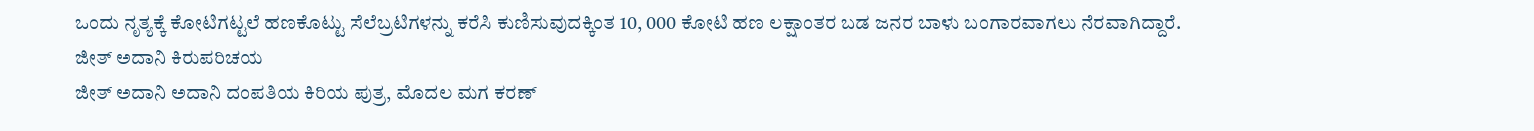ಒಂದು ನೃತ್ಯಕ್ಕೆ ಕೋಟಿಗಟ್ಟಲೆ ಹಣಕೊಟ್ಟು ಸೆಲೆಬ್ರಟಿಗಳನ್ನು ಕರೆಸಿ ಕುಣಿಸುವುದಕ್ಕಿಂತ 10, 000 ಕೋಟಿ ಹಣ ಲಕ್ಷಾಂತರ ಬಡ ಜನರ ಬಾಳು ಬಂಗಾರವಾಗಲು ನೆರವಾಗಿದ್ದಾರೆ.
ಜೀತ್ ಅದಾನಿ ಕಿರುಪರಿಚಯ
ಜೀತ್ ಅದಾನಿ ಅದಾನಿ ದಂಪತಿಯ ಕಿರಿಯ ಪುತ್ರ, ಮೊದಲ ಮಗ ಕರಣ್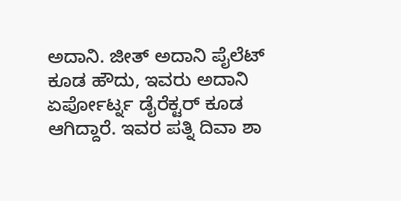ಅದಾನಿ. ಜೀತ್ ಅದಾನಿ ಪೈಲೆಟ್ ಕೂಡ ಹೌದು, ಇವರು ಅದಾನಿ ಏರ್ಪೋರ್ಟ್ನ ಡೈರೆಕ್ಟರ್ ಕೂಡ ಆಗಿದ್ದಾರೆ. ಇವರ ಪತ್ನಿ ದಿವಾ ಶಾ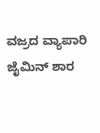ವಜ್ರದ ವ್ಯಾಪಾರಿ ಜೈಮಿನ್ ಶಾರ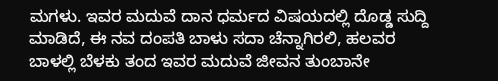ಮಗಳು. ಇವರ ಮದುವೆ ದಾನ ಧರ್ಮದ ವಿಷಯದಲ್ಲಿ ದೊಡ್ಡ ಸುದ್ದಿ ಮಾಡಿದೆ, ಈ ನವ ದಂಪತಿ ಬಾಳು ಸದಾ ಚೆನ್ನಾಗಿರಲಿ, ಹಲವರ ಬಾಳಲ್ಲಿ ಬೆಳಕು ತಂದ ಇವರ ಮದುವೆ ಜೀವನ ತುಂಬಾನೇ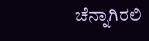ಚೆನ್ನಾಗಿರಲಿ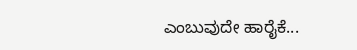ಎಂಬುವುದೇ ಹಾರೈಕೆ...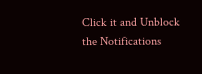Click it and Unblock the Notifications